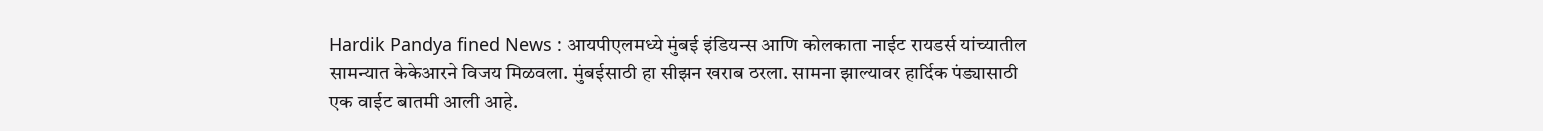Hardik Pandya fined News : आयपीएलमध्ये मुंबई इंडियन्स आणि कोलकाता नाईट रायडर्स यांच्यातील सामन्यात केकेआरने विजय मिळवला. मुंबईसाठी हा सीझन खराब ठरला. सामना झाल्यावर हार्दिक पंड्यासाठी एक वाईट बातमी आली आहे.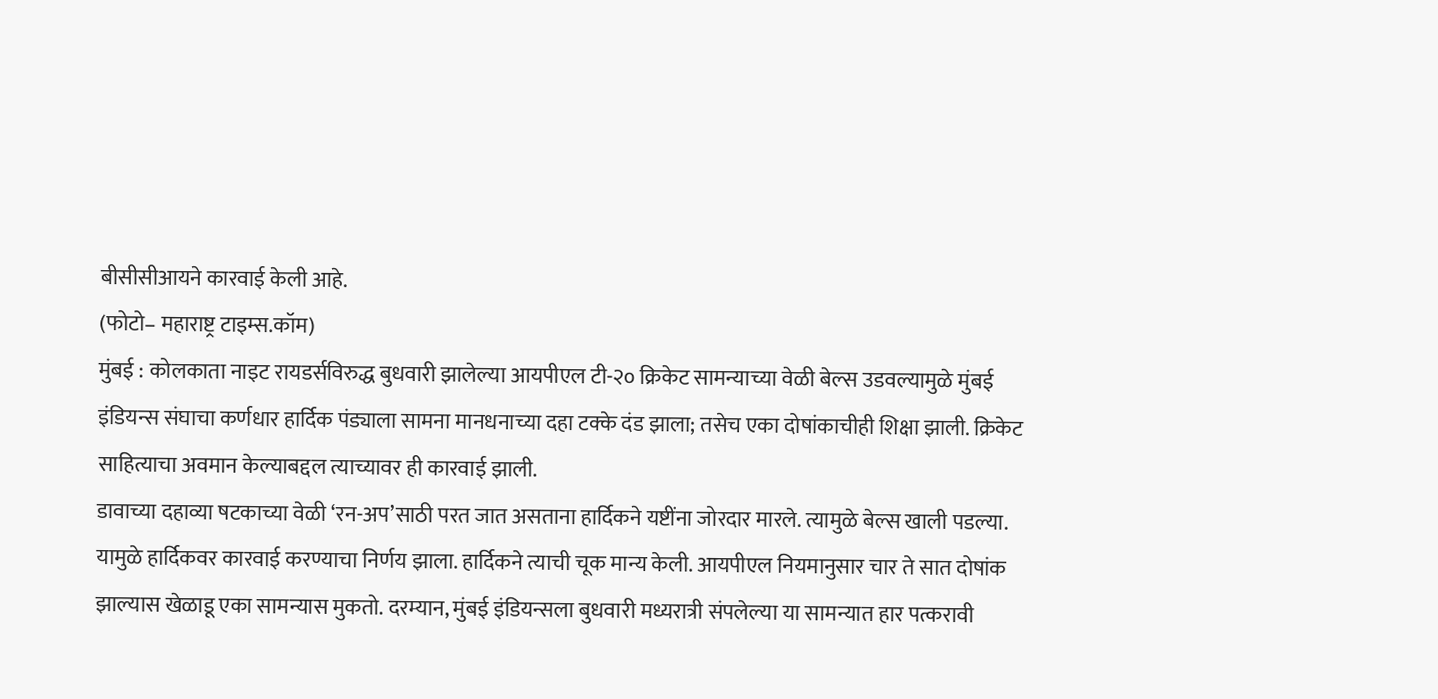बीसीसीआयने कारवाई केली आहे.
(फोटो– महाराष्ट्र टाइम्स.कॉम)
मुंबई : कोलकाता नाइट रायडर्सविरुद्ध बुधवारी झालेल्या आयपीएल टी-२० क्रिकेट सामन्याच्या वेळी बेल्स उडवल्यामुळे मुंबई इंडियन्स संघाचा कर्णधार हार्दिक पंड्याला सामना मानधनाच्या दहा टक्के दंड झाला; तसेच एका दोषांकाचीही शिक्षा झाली. क्रिकेट साहित्याचा अवमान केल्याबद्दल त्याच्यावर ही कारवाई झाली.
डावाच्या दहाव्या षटकाच्या वेळी ‘रन-अप’साठी परत जात असताना हार्दिकने यष्टींना जोरदार मारले. त्यामुळे बेल्स खाली पडल्या. यामुळे हार्दिकवर कारवाई करण्याचा निर्णय झाला. हार्दिकने त्याची चूक मान्य केली. आयपीएल नियमानुसार चार ते सात दोषांक झाल्यास खेळाडू एका सामन्यास मुकतो. दरम्यान, मुंबई इंडियन्सला बुधवारी मध्यरात्री संपलेल्या या सामन्यात हार पत्करावी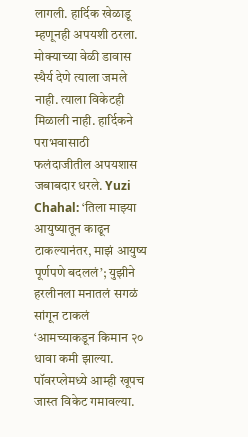लागली. हार्दिक खेळाडू म्हणूनही अपयशी ठरला. मोक्याच्या वेळी डावास स्थैर्य देणे त्याला जमले नाही. त्याला विकेटही मिळाली नाही. हार्दिकने पराभवासाठी फलंदाजीतील अपयशास जबाबदार धरले. Yuzi Chahal: ‘तिला माझ्या आयुष्यातून काढून टाकल्यानंतर, माझं आयुष्य पूर्णपणे बदललं’; युझीने हरलीनला मनातलं सगळं सांगून टाकलं ‘आमच्याकडून किमान २० धावा कमी झाल्या. पॉवरप्लेमध्ये आम्ही खूपच जास्त विकेट गमावल्या.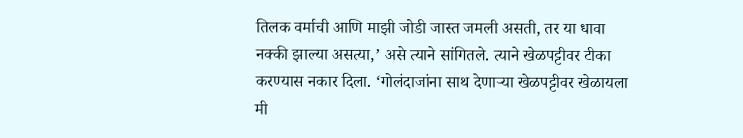तिलक वर्माची आणि माझी जोडी जास्त जमली असती, तर या धावा नक्की झाल्या असत्या,’ असे त्याने सांगितले. त्याने खेळपट्टीवर टीका करण्यास नकार दिला. ‘गोलंदाजांना साथ देणाऱ्या खेळपट्टीवर खेळायला मी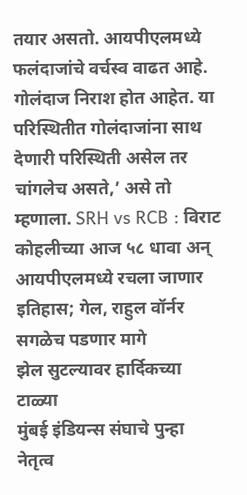तयार असतो. आयपीएलमध्ये फलंदाजांचे वर्चस्व वाढत आहे. गोलंदाज निराश होत आहेत. या परिस्थितीत गोलंदाजांना साथ देणारी परिस्थिती असेल तर चांगलेच असते,’ असे तो म्हणाला. SRH vs RCB : विराट कोहलीच्या आज ५८ धावा अन् आयपीएलमध्ये रचला जाणार इतिहास; गेल, राहुल वॉर्नर सगळेच पडणार मागे
झेल सुटल्यावर हार्दिकच्या टाळ्या
मुंबई इंडियन्स संघाचे पुन्हा नेतृत्व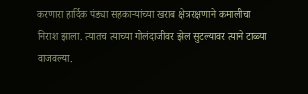करणारा हार्दिक पंड्या सहकाऱ्यांच्या खराब क्षेत्ररक्षणाने कमालीचा निराश झाला. त्यातच त्याच्या गोलंदाजीवर झेल सुटल्यावर त्याने टाळ्या वाजवल्या.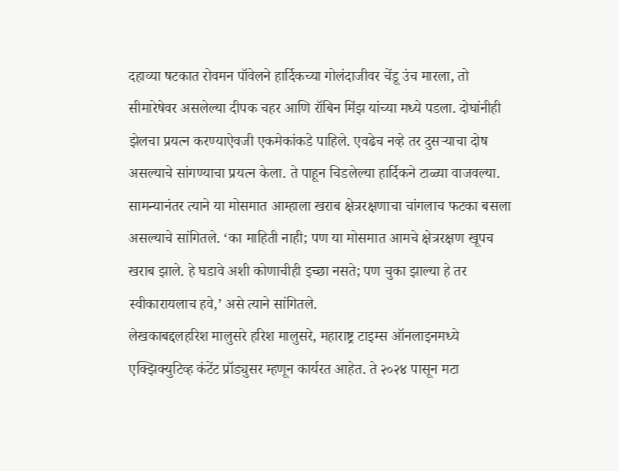दहाव्या षटकात रोवमन पॉवेलने हार्दिकच्या गोलंदाजीवर चेंडू उंच मारला, तो सीमारेषेवर असलेल्या दीपक चहर आणि रॉबिन मिंझ यांच्या मध्ये पडला. दोघांनीही झेलचा प्रयत्न करण्याऐवजी एकमेकांकडे पाहिले. एवढेच नव्हे तर दुसऱ्याचा दोष असल्याचे सांगण्याचा प्रयत्न केला. ते पाहून चिडलेल्या हार्दिकने टाळ्या वाजवल्या. सामन्यानंतर त्याने या मोसमात आम्हाला खराब क्षेत्ररक्षणाचा चांगलाच फटका बसला असल्याचे सांगितले. ‘का माहिती नाही; पण या मोसमात आमचे क्षेत्ररक्षण खूपच खराब झाले. हे घडावे अशी कोणाचीही इच्छा नसते; पण चुका झाल्या हे तर स्वीकारायलाच हवे,’ असे त्याने सांगितले.
लेखकाबद्दलहरिश मालुसरे हरिश मालुसरे, महाराष्ट्र टाइम्स ऑनलाइनमध्ये एक्झिक्युटिव्ह कंटेंट प्रॉड्युसर म्हणून कार्यरत आहेत. ते २०२४ पासून मटा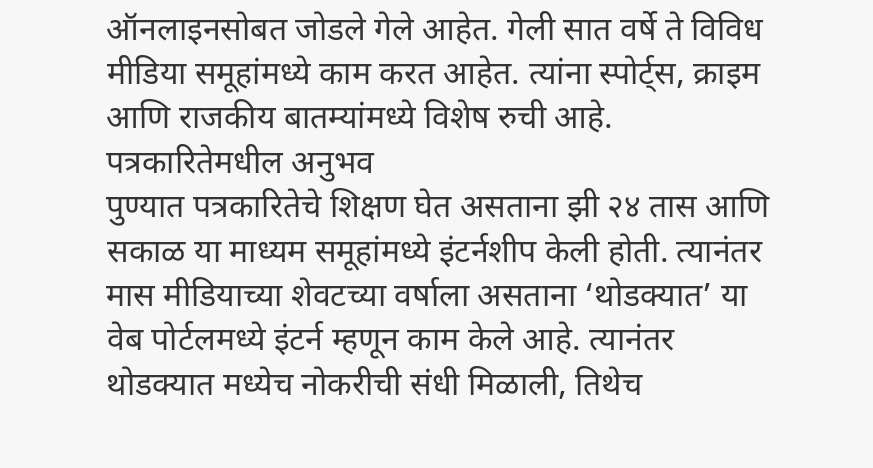ऑनलाइनसोबत जोडले गेले आहेत. गेली सात वर्षे ते विविध मीडिया समूहांमध्ये काम करत आहेत. त्यांना स्पोर्ट्स, क्राइम आणि राजकीय बातम्यांमध्ये विशेष रुची आहे.
पत्रकारितेमधील अनुभव
पुण्यात पत्रकारितेचे शिक्षण घेत असताना झी २४ तास आणि सकाळ या माध्यम समूहांमध्ये इंटर्नशीप केली होती. त्यानंतर मास मीडियाच्या शेवटच्या वर्षाला असताना ‘थोडक्यात’ या वेब पोर्टलमध्ये इंटर्न म्हणून काम केले आहे. त्यानंतर थोडक्यात मध्येच नोकरीची संधी मिळाली, तिथेच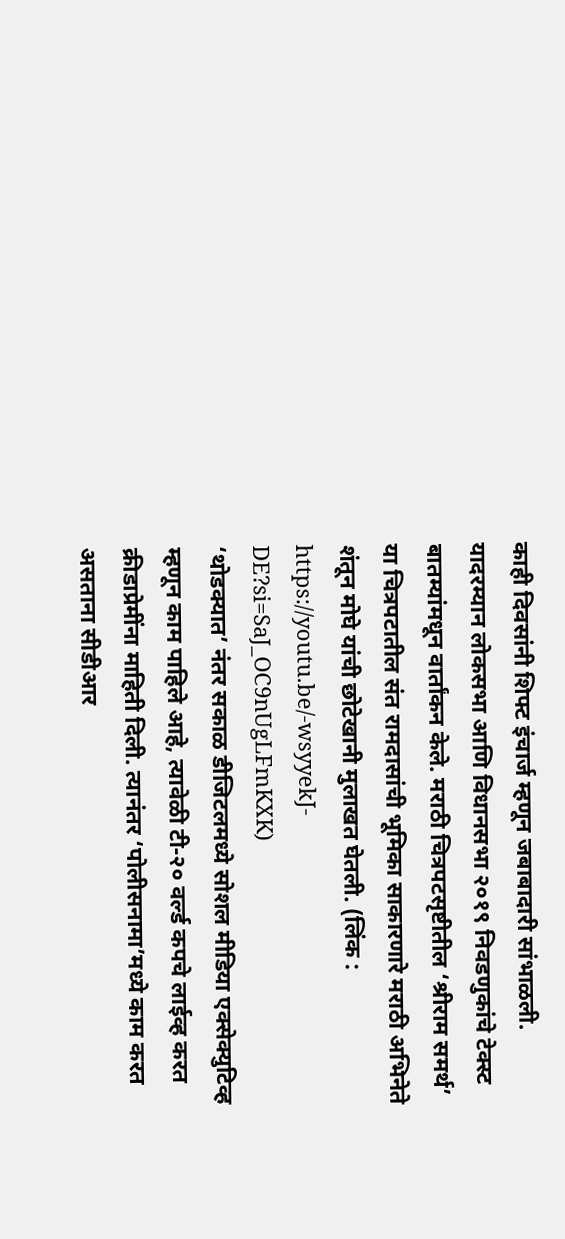काही दिवसांनी शिफ्ट इंचार्ज म्हणून जबाबादारी सांभाळली. यादरम्यान लोकसभा आणि विधानसभा २०१९ निवडणुकांचे टेक्स्ट बातम्यांमधून वार्तांकन केले. मराठी चित्रपटसृष्टीतील ‘श्रीराम समर्थ’ या चित्रपटातील संत रामदासांची भूमिका साकारणारे मराठी अभिनेते शंतून मोघे यांची छोटेखानी मुलाखत घेतली. (लिंक : https://youtu.be/-wsyyekJ-DE?si=SaJ_OC9nUgLFmKXK)
‘थोडक्यात’ नंतर सकाळ डीजिटलमध्ये सोशल मीडिया एक्सेक्युटिव्ह म्हणून काम पाहिले आहे, त्यावेळी टी-२० वर्ल्ड कपचे लाईव्ह करत क्रीडाप्रेमींना माहिती दिली. त्यानंतर ‘पोलीसनामा’मध्ये काम करत असताना सीडीआर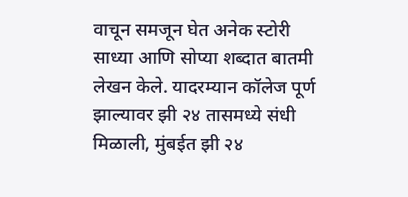वाचून समजून घेत अनेक स्टोरी साध्या आणि सोप्या शब्दात बातमी लेखन केले. यादरम्यान कॉलेज पूर्ण झाल्यावर झी २४ तासमध्ये संधी मिळाली, मुंबईत झी २४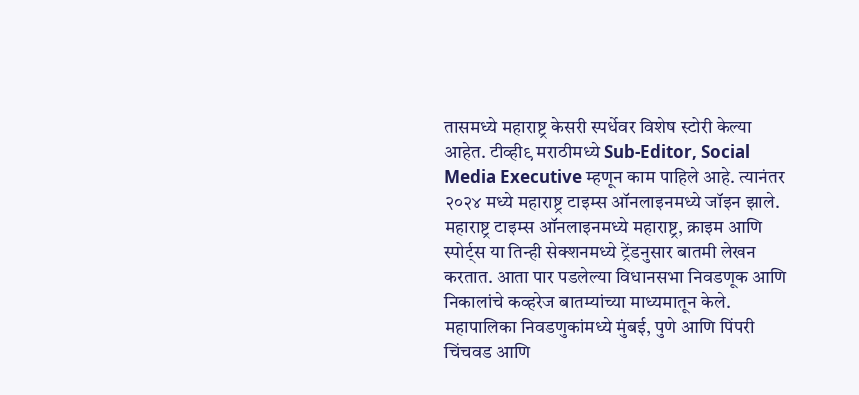तासमध्ये महाराष्ट्र केसरी स्पर्धेवर विशेष स्टोरी केल्या आहेत. टीव्ही९ मराठीमध्ये Sub-Editor, Social Media Executive म्हणून काम पाहिले आहे. त्यानंतर २०२४ मध्ये महाराष्ट्र टाइम्स ऑनलाइनमध्ये जॉइन झाले.
महाराष्ट्र टाइम्स ऑनलाइनमध्ये महाराष्ट्र, क्राइम आणि स्पोर्ट्स या तिन्ही सेक्शनमध्ये ट्रेंडनुसार बातमी लेखन करतात. आता पार पडलेल्या विधानसभा निवडणूक आणि निकालांचे कव्हरेज बातम्यांच्या माध्यमातून केले. महापालिका निवडणुकांमध्ये मुंबई, पुणे आणि पिंपरी चिंचवड आणि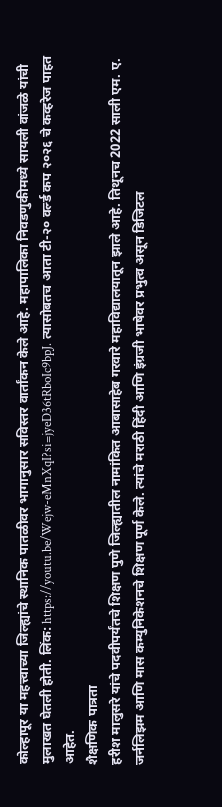कोल्हापूर या महत्त्वाच्या जिल्ह्यांचे स्थानिक पातळीवर भागानुसार सविस्तर वार्तांकन केले आहे. महापालिका निवडणुकीमध्ये सायली वांजळे यांची मुलाखत घेतली होती. लिंक: https://youtu.be/Wejw-eMnXqI?si=jyeD36tRboIc9bpJ. त्यासोबतच आता टी-२० वर्ल्ड कप २०२६ चे कव्हरेज पाहत आहेत.
शैक्षणिक पात्रता
हरीश मालुसरे यांचे पदवीपर्यंतचे शिक्षण पुणे जिल्ह्यातील नामांकित आबासाहेब गरवारे महाविद्यालयातून झाले आहे. तिथूनच 2022 साली एम. ए. जर्नलिझम आणि मास कम्युनिकेशनचे शिक्षण पूर्ण केले. त्यांचे मराठी हिंदी आणि इंग्रजी भाषेवर प्रभुत्व असून डिजिटल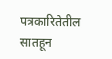पत्रकारितेतील सातहून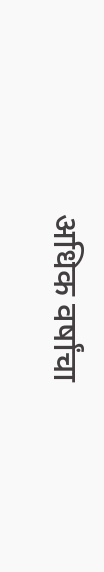अधिक वर्षांचा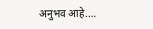अनुभव आहे.…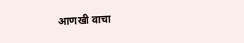आणखी वाचा